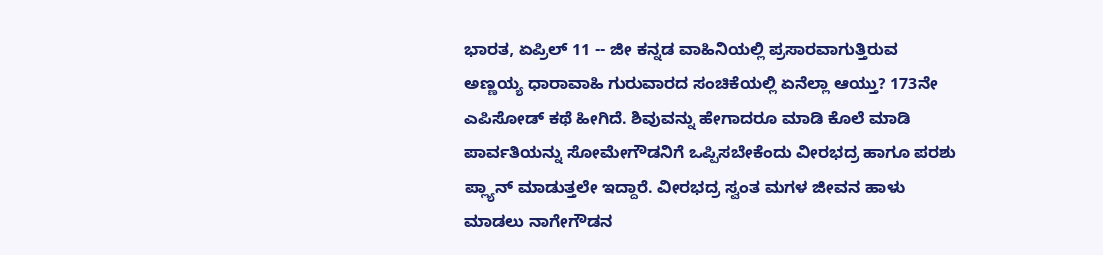ಭಾರತ, ಏಪ್ರಿಲ್ 11 -- ಜೀ ಕನ್ನಡ ವಾಹಿನಿಯಲ್ಲಿ ಪ್ರಸಾರವಾಗುತ್ತಿರುವ ಅಣ್ಣಯ್ಯ ಧಾರಾವಾಹಿ ಗುರುವಾರದ ಸಂಚಿಕೆಯಲ್ಲಿ ಏನೆಲ್ಲಾ ಆಯ್ತು? 173ನೇ ಎಪಿಸೋಡ್ ಕಥೆ ಹೀಗಿದೆ. ಶಿವುವನ್ನು ಹೇಗಾದರೂ ಮಾಡಿ ಕೊಲೆ ಮಾಡಿ ಪಾರ್ವತಿಯನ್ನು ಸೋಮೇಗೌಡನಿಗೆ ಒಪ್ಪಿಸಬೇಕೆಂದು ವೀರಭದ್ರ ಹಾಗೂ ಪರಶು ಪ್ಲ್ಯಾನ್ ಮಾಡುತ್ತಲೇ ಇದ್ದಾರೆ. ವೀರಭದ್ರ ಸ್ವಂತ ಮಗಳ ಜೀವನ ಹಾಳು ಮಾಡಲು ನಾಗೇಗೌಡನ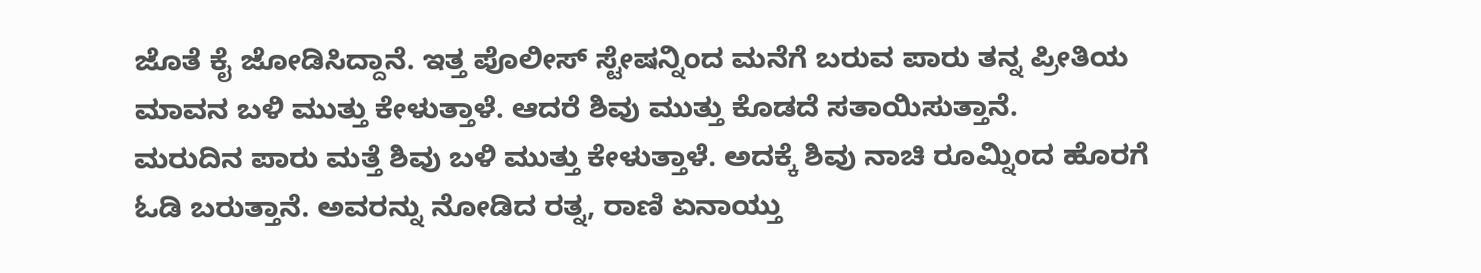ಜೊತೆ ಕೈ ಜೋಡಿಸಿದ್ದಾನೆ. ಇತ್ತ ಪೊಲೀಸ್ ಸ್ಟೇಷನ್ನಿಂದ ಮನೆಗೆ ಬರುವ ಪಾರು ತನ್ನ ಪ್ರೀತಿಯ ಮಾವನ ಬಳಿ ಮುತ್ತು ಕೇಳುತ್ತಾಳೆ. ಆದರೆ ಶಿವು ಮುತ್ತು ಕೊಡದೆ ಸತಾಯಿಸುತ್ತಾನೆ.
ಮರುದಿನ ಪಾರು ಮತ್ತೆ ಶಿವು ಬಳಿ ಮುತ್ತು ಕೇಳುತ್ತಾಳೆ. ಅದಕ್ಕೆ ಶಿವು ನಾಚಿ ರೂಮ್ನಿಂದ ಹೊರಗೆ ಓಡಿ ಬರುತ್ತಾನೆ. ಅವರನ್ನು ನೋಡಿದ ರತ್ನ, ರಾಣಿ ಏನಾಯ್ತು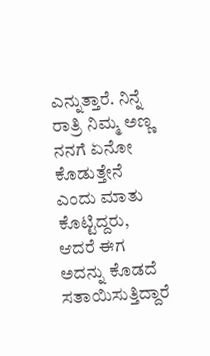ಎನ್ನುತ್ತಾರೆ. ನಿನ್ನೆ ರಾತ್ರಿ ನಿಮ್ಮ ಅಣ್ಣ ನನಗೆ ಏನೋ ಕೊಡುತ್ತೇನೆ ಎಂದು ಮಾತು ಕೊಟ್ಟಿದ್ದರು, ಆದರೆ ಈಗ ಅದನ್ನು ಕೊಡದೆ ಸತಾಯಿಸುತ್ತಿದ್ದಾರೆ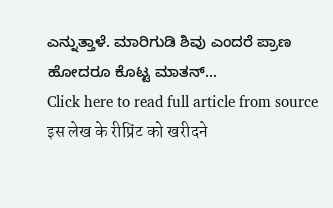ಎನ್ನುತ್ತಾಳೆ. ಮಾರಿಗುಡಿ ಶಿವು ಎಂದರೆ ಪ್ರಾಣ ಹೋದರೂ ಕೊಟ್ಟ ಮಾತನ್...
Click here to read full article from source
इस लेख के रीप्रिंट को खरीदने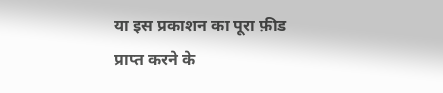या इस प्रकाशन का पूरा फ़ीड प्राप्त करने के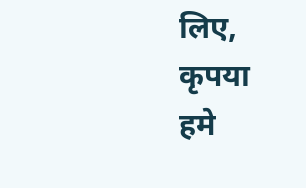लिए, कृपया
हमे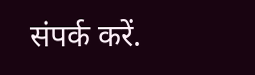संपर्क करें.